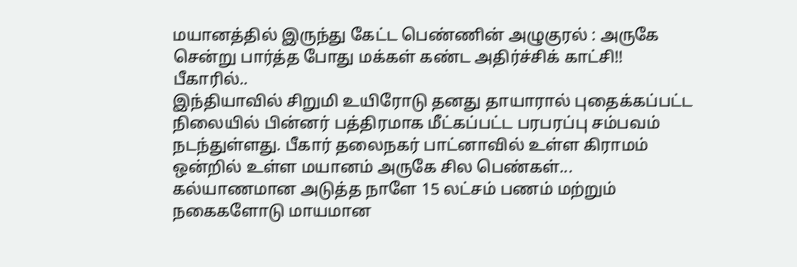மயானத்தில் இருந்து கேட்ட பெண்ணின் அழுகுரல் : அருகே சென்று பார்த்த போது மக்கள் கண்ட அதிர்ச்சிக் காட்சி!!
பீகாரில்..
இந்தியாவில் சிறுமி உயிரோடு தனது தாயாரால் புதைக்கப்பட்ட நிலையில் பின்னர் பத்திரமாக மீட்கப்பட்ட பரபரப்பு சம்பவம் நடந்துள்ளது. பீகார் தலைநகர் பாட்னாவில் உள்ள கிராமம் ஒன்றில் உள்ள மயானம் அருகே சில பெண்கள்...
கல்யாணமான அடுத்த நாளே 15 லட்சம் பணம் மற்றும் நகைகளோடு மாயமான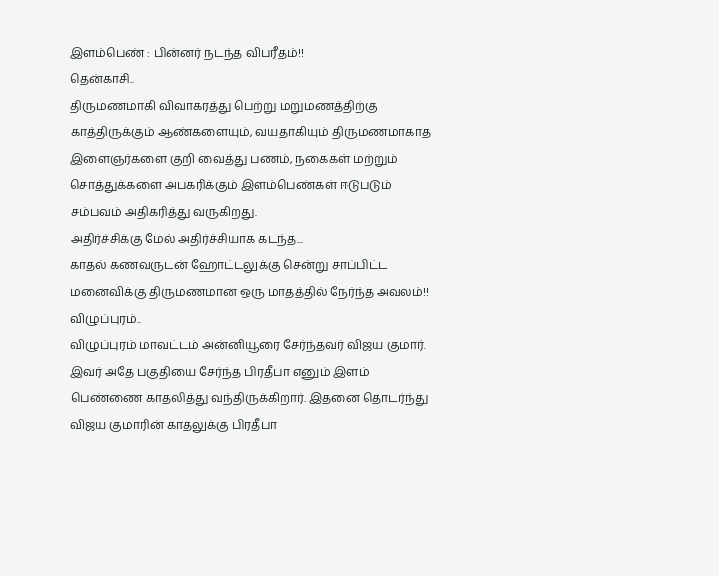இளம்பெண் : பின்னர் நடந்த விபரீதம்!!
தென்காசி..
திருமணமாகி விவாகரத்து பெற்று மறுமணத்திற்கு காத்திருக்கும் ஆண்களையும், வயதாகியும் திருமணமாகாத இளைஞர்களை குறி வைத்து பணம், நகைகள் மற்றும் சொத்துக்களை அபகரிக்கும் இளம்பெண்கள் ஈடுபடும் சம்பவம் அதிகரித்து வருகிறது.
அதிர்ச்சிக்கு மேல் அதிர்ச்சியாக கடந்த...
காதல் கணவருடன் ஹோட்டலுக்கு சென்று சாப்பிட்ட மனைவிக்கு திருமணமான ஒரு மாதத்தில் நேர்ந்த அவலம்!!
விழுப்புரம்..
விழுப்புரம் மாவட்டம் அன்னியூரை சேர்ந்தவர் விஜய குமார். இவர் அதே பகுதியை சேர்ந்த பிரதீபா எனும் இளம் பெண்ணை காதலித்து வந்திருக்கிறார். இதனை தொடர்ந்து விஜய குமாரின் காதலுக்கு பிரதீபா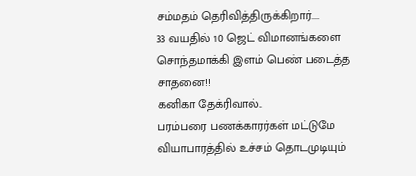சம்மதம் தெரிவித்திருக்கிறார்....
33 வயதில் 10 ஜெட் விமானங்களை சொந்தமாக்கி இளம் பெண் படைத்த சாதனை!!
கனிகா தேக்ரிவால்..
பரம்பரை பணக்காரர்கள் மட்டுமே வியாபாரத்தில் உச்சம் தொடமுடியும்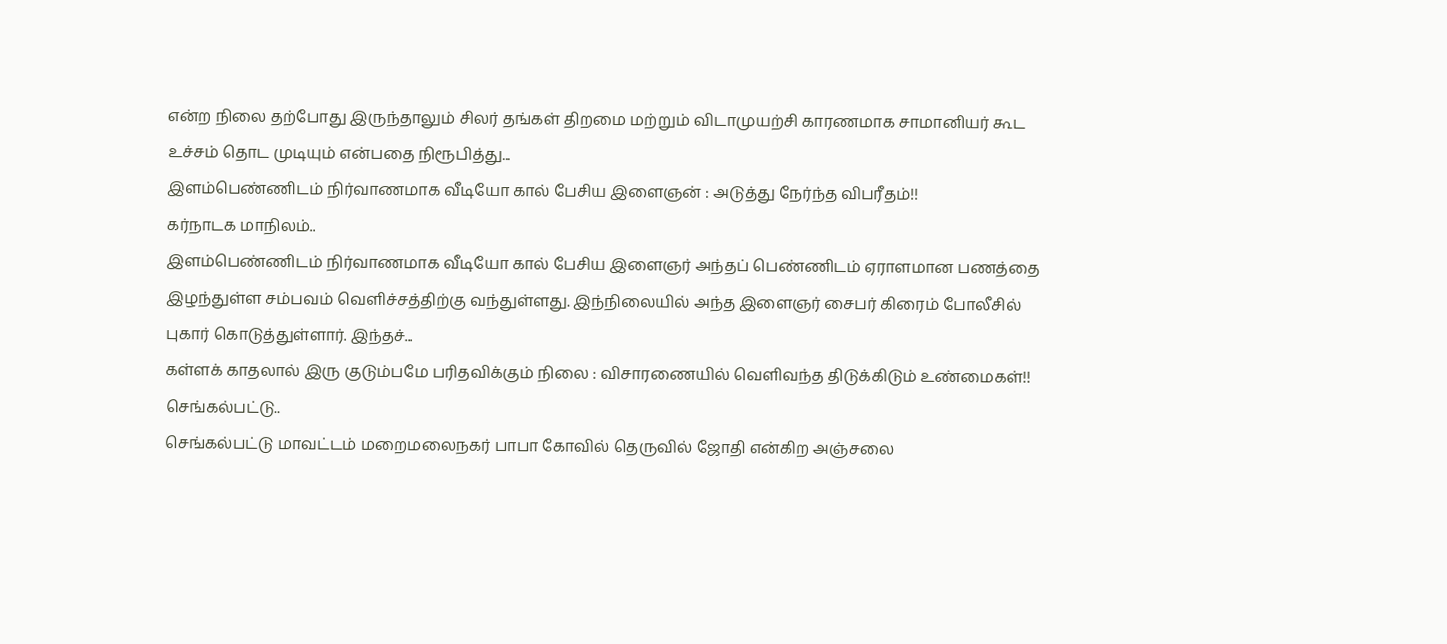என்ற நிலை தற்போது இருந்தாலும் சிலர் தங்கள் திறமை மற்றும் விடாமுயற்சி காரணமாக சாமானியர் கூட உச்சம் தொட முடியும் என்பதை நிரூபித்து...
இளம்பெண்ணிடம் நிர்வாணமாக வீடியோ கால் பேசிய இளைஞன் : அடுத்து நேர்ந்த விபரீதம்!!
கர்நாடக மாநிலம்..
இளம்பெண்ணிடம் நிர்வாணமாக வீடியோ கால் பேசிய இளைஞர் அந்தப் பெண்ணிடம் ஏராளமான பணத்தை இழந்துள்ள சம்பவம் வெளிச்சத்திற்கு வந்துள்ளது. இந்நிலையில் அந்த இளைஞர் சைபர் கிரைம் போலீசில் புகார் கொடுத்துள்ளார். இந்தச்...
கள்ளக் காதலால் இரு குடும்பமே பரிதவிக்கும் நிலை : விசாரணையில் வெளிவந்த திடுக்கிடும் உண்மைகள்!!
செங்கல்பட்டு..
செங்கல்பட்டு மாவட்டம் மறைமலைநகர் பாபா கோவில் தெருவில் ஜோதி என்கிற அஞ்சலை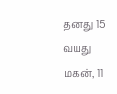தனது 15 வயது மகன், 11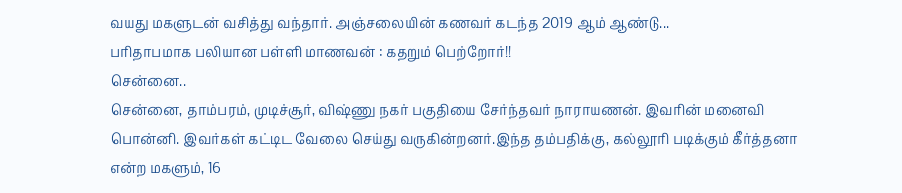வயது மகளுடன் வசித்து வந்தார். அஞ்சலையின் கணவர் கடந்த 2019 ஆம் ஆண்டு...
பரிதாபமாக பலியான பள்ளி மாணவன் : கதறும் பெற்றோர்!!
சென்னை..
சென்னை, தாம்பரம், முடிச்சூர், விஷ்ணு நகர் பகுதியை சேர்ந்தவர் நாராயணன். இவரின் மனைவி பொன்னி. இவர்கள் கட்டிட வேலை செய்து வருகின்றனர்.இந்த தம்பதிக்கு, கல்லூரி படிக்கும் கீர்த்தனா என்ற மகளும், 16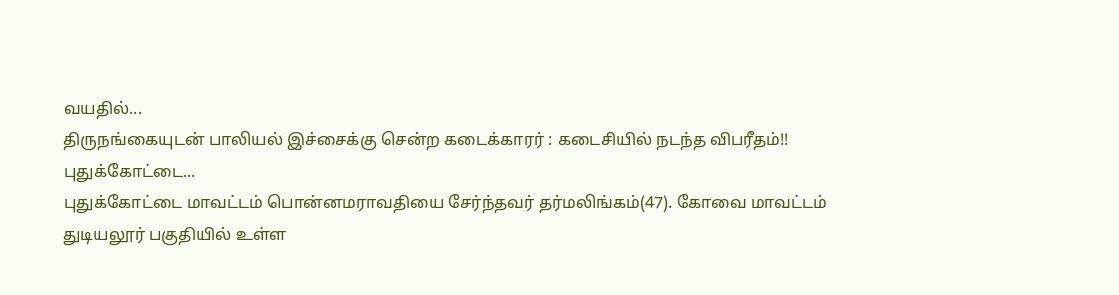வயதில்...
திருநங்கையுடன் பாலியல் இச்சைக்கு சென்ற கடைக்காரர் : கடைசியில் நடந்த விபரீதம்!!
புதுக்கோட்டை...
புதுக்கோட்டை மாவட்டம் பொன்னமராவதியை சேர்ந்தவர் தர்மலிங்கம்(47). கோவை மாவட்டம் துடியலூர் பகுதியில் உள்ள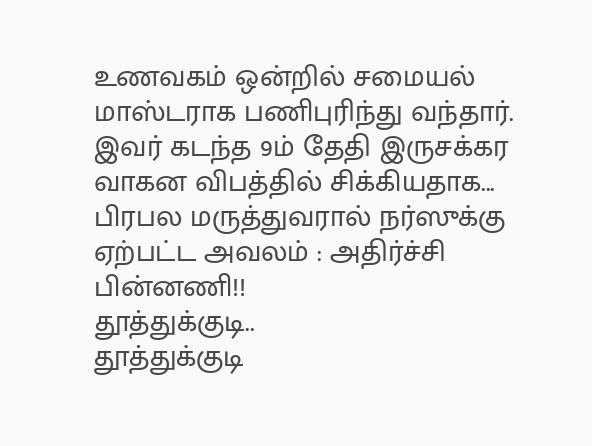உணவகம் ஒன்றில் சமையல் மாஸ்டராக பணிபுரிந்து வந்தார். இவர் கடந்த 9ம் தேதி இருசக்கர வாகன விபத்தில் சிக்கியதாக...
பிரபல மருத்துவரால் நர்ஸுக்கு ஏற்பட்ட அவலம் : அதிர்ச்சி பின்னணி!!
தூத்துக்குடி..
தூத்துக்குடி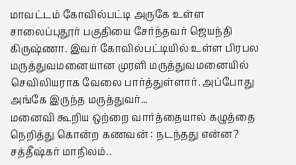மாவட்டம் கோவில்பட்டி அருகே உள்ள சாலைப்புதூர் பகுதியை சேர்ந்தவர் ஜெயந்தி கிருஷ்ணா. இவர் கோவில்பட்டியில் உள்ள பிரபல மருத்துவமனையான முரளி மருத்துவமனையில் செவிலியராக வேலை பார்த்துள்ளார். அப்போது அங்கே இருந்த மருத்துவர்...
மனைவி கூறிய ஒற்றை வார்த்தையால் கழுத்தை நெறித்து கொன்ற கணவன் : நடந்தது என்ன?
சத்தீஷ்கர் மாநிலம்..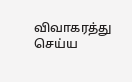விவாகரத்து செய்ய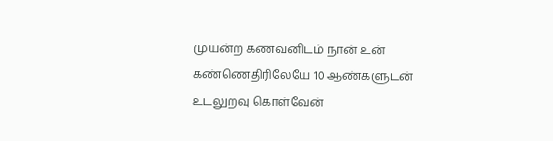முயன்ற கணவனிடம் நான் உன் கண்ணெதிரிலேயே 10 ஆண்களுடன் உடலுறவு கொள்வேன்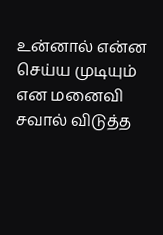உன்னால் என்ன செய்ய முடியும் என மனைவி சவால் விடுத்த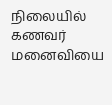நிலையில் கணவர் மனைவியை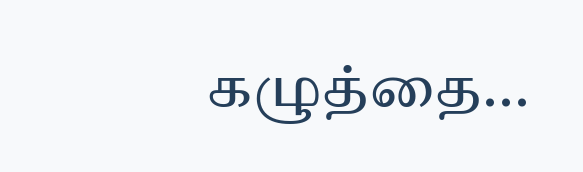கழுத்தை...